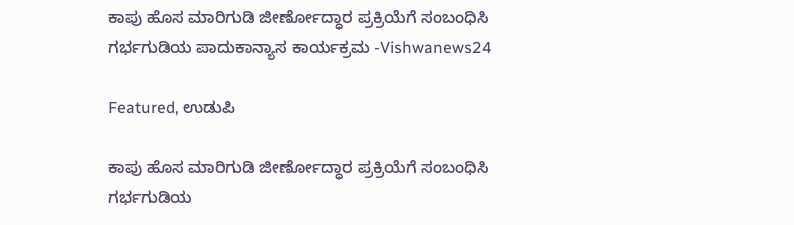ಕಾಪು ಹೊಸ ಮಾರಿಗುಡಿ ಜೀರ್ಣೋದ್ಧಾರ ಪ್ರಕ್ರಿಯೆಗೆ ಸಂಬಂಧಿಸಿ ಗರ್ಭಗುಡಿಯ ಪಾದುಕಾನ್ಯಾಸ ಕಾರ್ಯಕ್ರಮ -Vishwanews24

Featured, ಉಡುಪಿ

ಕಾಪು ಹೊಸ ಮಾರಿಗುಡಿ ಜೀರ್ಣೋದ್ಧಾರ ಪ್ರಕ್ರಿಯೆಗೆ ಸಂಬಂಧಿಸಿ ಗರ್ಭಗುಡಿಯ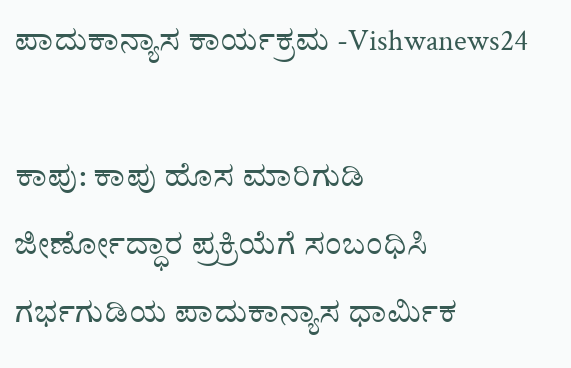ಪಾದುಕಾನ್ಯಾಸ ಕಾರ್ಯಕ್ರಮ -Vishwanews24

ಕಾಪು: ಕಾಪು ಹೊಸ ಮಾರಿಗುಡಿ ಜೀರ್ಣೋದ್ಧಾರ ಪ್ರಕ್ರಿಯೆಗೆ ಸಂಬಂಧಿಸಿ ಗರ್ಭಗುಡಿಯ ಪಾದುಕಾನ್ಯಾಸ ಧಾರ್ಮಿಕ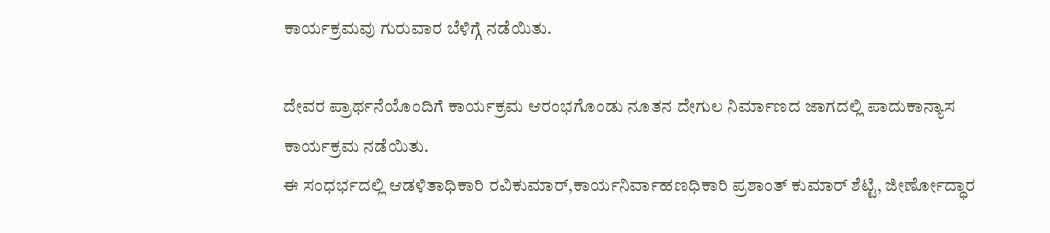ಕಾರ್ಯಕ್ರಮವು ಗುರುವಾರ ಬೆಳಿಗ್ಗೆ ನಡೆಯಿತು.

ದೇವರ ಪ್ರಾರ್ಥನೆಯೊಂದಿಗೆ ಕಾರ್ಯಕ್ರಮ ಆರಂಭಗೊಂಡು ನೂತನ‌ ದೇಗುಲ ನಿರ್ಮಾಣದ ಜಾಗದಲ್ಲಿ ಪಾದುಕಾನ್ಯಾಸ ಕಾರ್ಯಕ್ರಮ ನಡೆಯಿತು.
ಈ‌ ಸಂಧರ್ಭದಲ್ಲಿ ಆಡಳಿತಾಧಿಕಾರಿ ರವಿಕುಮಾರ್,ಕಾರ್ಯನಿರ್ವಾಹಣಧಿಕಾರಿ ಪ್ರಶಾಂತ್ ಕುಮಾರ್ ಶೆಟ್ಟಿ, ಜೀರ್ಣೋದ್ಧಾರ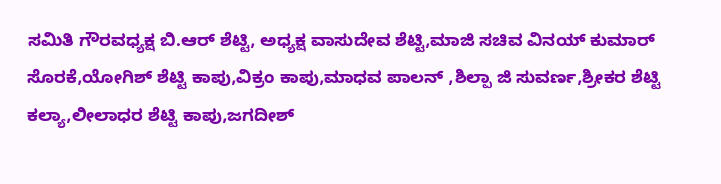ಸಮಿತಿ ಗೌರವಧ್ಯಕ್ಷ ಬಿ.ಆರ್ ಶೆಟ್ಟಿ, ಅಧ್ಯಕ್ಷ ವಾಸುದೇವ ಶೆಟ್ಟಿ,ಮಾಜಿ ಸಚಿವ ವಿನಯ್ ಕುಮಾರ್ ಸೊರಕೆ,ಯೋಗಿಶ್ ಶೆಟ್ಟಿ ಕಾಪು,ವಿಕ್ರಂ ಕಾಪು,ಮಾಧವ ಪಾಲನ್ ,ಶಿಲ್ಪಾ ಜಿ‌ ಸುವರ್ಣ,ಶ್ರೀಕರ ಶೆಟ್ಟಿ ಕಲ್ಯಾ,ಲೀಲಾಧರ ಶೆಟ್ಟಿ ಕಾಪು,ಜಗದೀಶ್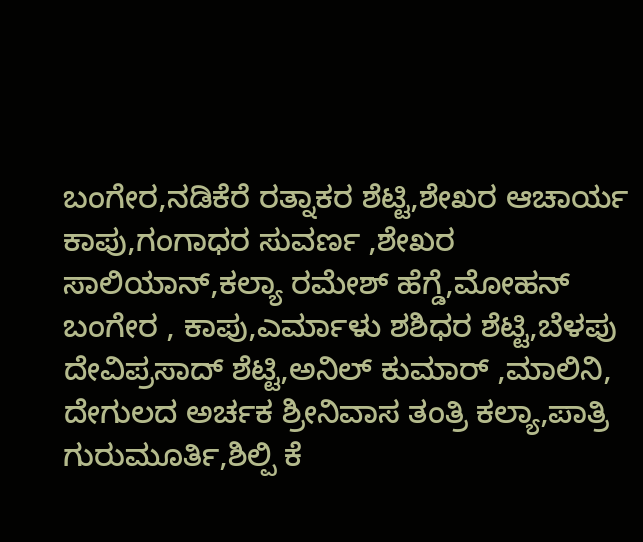ಬಂಗೇರ,ನಡಿಕೆರೆ ರತ್ನಾಕರ ಶೆಟ್ಟಿ,ಶೇಖರ ಆಚಾರ್ಯ ಕಾಪು,ಗಂಗಾಧರ ಸುವರ್ಣ ,ಶೇಖರ ಸಾಲಿಯಾನ್,ಕಲ್ಯಾ ರಮೇಶ್ ಹೆಗ್ಡೆ,ಮೋಹನ್ ಬಂಗೇರ , ಕಾಪು,ಎರ್ಮಾಳು ಶಶಿಧರ ಶೆಟ್ಟಿ,ಬೆಳಪು ದೇವಿಪ್ರಸಾದ್ ಶೆಟ್ಟಿ,ಅನಿಲ್ ಕುಮಾರ್ ,ಮಾಲಿನಿ, ದೇಗುಲದ ಅರ್ಚಕ ಶ್ರೀನಿವಾಸ ತಂತ್ರಿ ಕಲ್ಯಾ,ಪಾತ್ರಿ‌ ಗುರುಮೂರ್ತಿ,ಶಿಲ್ಪಿ ಕೆ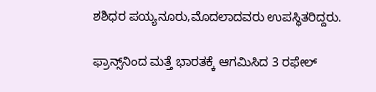ಶಶಿಧರ ಪಯ್ಯನೂರು,ಮೊದಲಾದವರು ಉಪಸ್ಥಿತರಿದ್ದರು.

ಫ್ರಾನ್ಸ್‌ನಿಂದ ಮತ್ತೆ ಭಾರತಕ್ಕೆ ಆಗಮಿಸಿದ 3 ರಫೇಲ್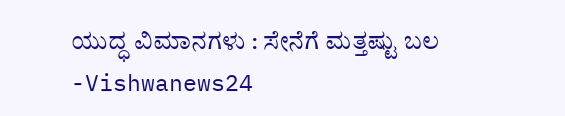ಯುದ್ಧ ವಿಮಾನಗಳು : ಸೇನೆಗೆ ಮತ್ತಷ್ಟು ಬಲ -Vishwanews24